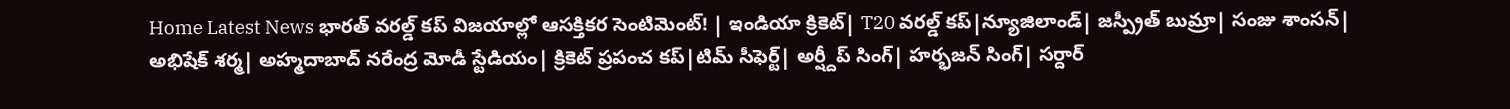Home Latest News భారత్ వరల్డ్ కప్ విజయాల్లో ఆసక్తికర సెంటిమెంట్! | ఇండియా క్రికెట్| T20 వరల్డ్ కప్|న్యూజిలాండ్| జస్ప్రీత్ బుమ్రా| సంజు శాంసన్| అభిషేక్ శర్మ| అహ్మదాబాద్ నరేంద్ర మోడీ స్టేడియం| క్రికెట్ ప్రపంచ కప్|టిమ్ సీఫెర్ట్| అర్ష్దీప్ సింగ్| హర్భజన్ సింగ్| సర్దార్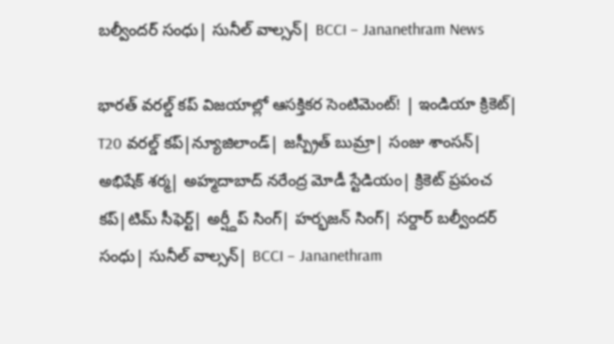బల్వీందర్ సంధు| సునీల్ వాల్సన్| BCCI – Jananethram News

భారత్ వరల్డ్ కప్ విజయాల్లో ఆసక్తికర సెంటిమెంట్! | ఇండియా క్రికెట్| T20 వరల్డ్ కప్|న్యూజిలాండ్| జస్ప్రీత్ బుమ్రా| సంజు శాంసన్| అభిషేక్ శర్మ| అహ్మదాబాద్ నరేంద్ర మోడీ స్టేడియం| క్రికెట్ ప్రపంచ కప్|టిమ్ సీఫెర్ట్| అర్ష్దీప్ సింగ్| హర్భజన్ సింగ్| సర్దార్ బల్వీందర్ సంధు| సునీల్ వాల్సన్| BCCI – Jananethram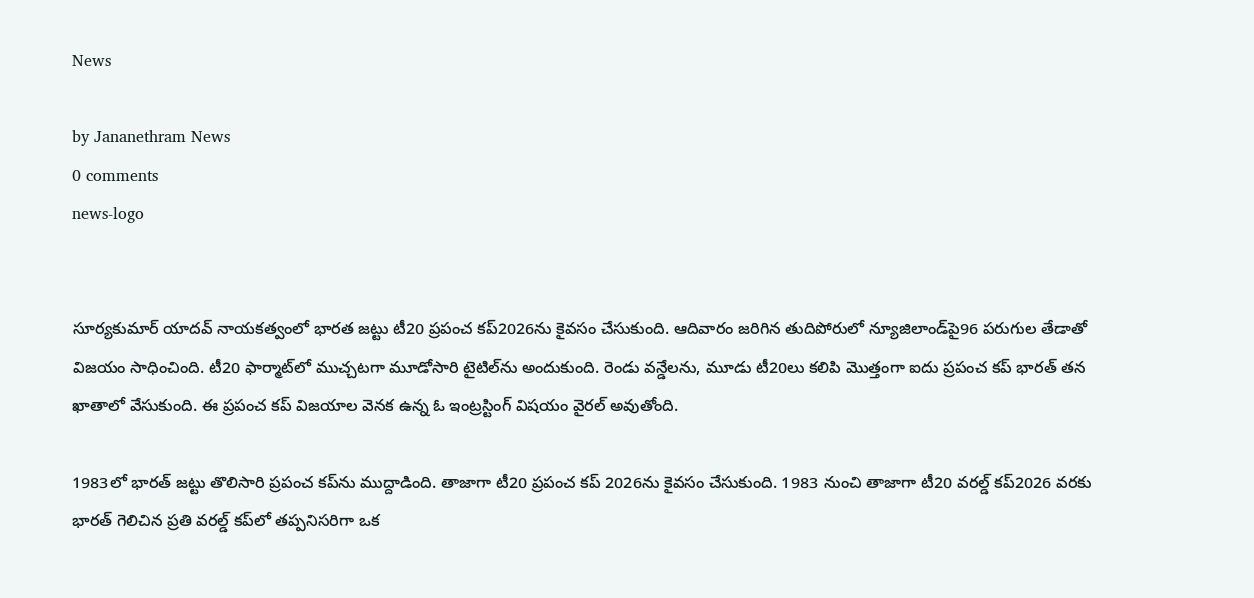News

by Jananethram News
0 comments
news-logo


సూర్యకుమార్ యాదవ్ నాయకత్వంలో భారత జట్టు టీ20 ప్రపంచ కప్2026ను కైవసం చేసుకుంది. ఆదివారం జరిగిన తుదిపోరులో న్యూజిలాండ్‌పై96 పరుగుల తేడాతో విజయం సాధించింది. టీ20 ఫార్మాట్‌లో ముచ్చటగా మూడోసారి టైటిల్‌ను అందుకుంది. రెండు వన్డేలను, మూడు టీ20లు కలిపి మొత్తంగా ఐదు ప్రపంచ కప్‌ భారత్ తన ఖాతాలో వేసుకుంది. ఈ ప్రపంచ కప్ విజయాల వెనక ఉన్న ఓ ఇంట్రస్టింగ్ విషయం వైరల్ అవుతోంది.

1983లో భారత్ జట్టు తొలిసారి ప్రపంచ కప్‌ను ముద్దాడింది. తాజాగా టీ20 ప్రపంచ కప్ 2026ను కైవసం చేసుకుంది. 1983 నుంచి తాజాగా టీ20 వరల్డ్ కప్2026 వరకు భారత్ గెలిచిన ప్రతి వరల్డ్ కప్‌లో తప్పనిసరిగా ఒక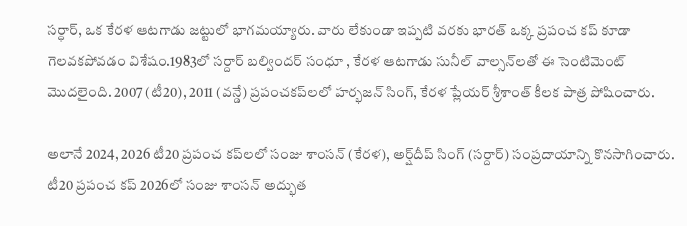సర్ధార్, ఒక కేరళ ఆటగాడు జట్టులో భాగమయ్యారు. వారు లేకుండా ఇప్పటి వరకు భారత్ ఒక్క ప్రపంచ కప్ కూడా గెలవకపోవడం విశేషం.1983లో సర్దార్ బల్విందర్ సంధూ , కేరళ ఆటగాడు సునీల్ వాల్సన్‌లతో ఈ సెంటిమెంట్ మొదలైంది. 2007 (టీ20), 2011 (వన్డే) ప్రపంచకప్‌లలో హర్భజన్ సింగ్, కేరళ ప్లేయర్ శ్రీశాంత్ కీలక పాత్ర పోషించారు.

అలానే 2024, 2026 టీ20 ప్రపంచ కప్‌లలో సంజు శాంసన్ (కేరళ), అర్ష్‌దీప్ సింగ్ (సర్దార్) సంప్రదాయాన్ని కొనసాగించారు. టీ20 ప్రపంచ కప్ 2026లో సంజు శాంసన్ అద్భుత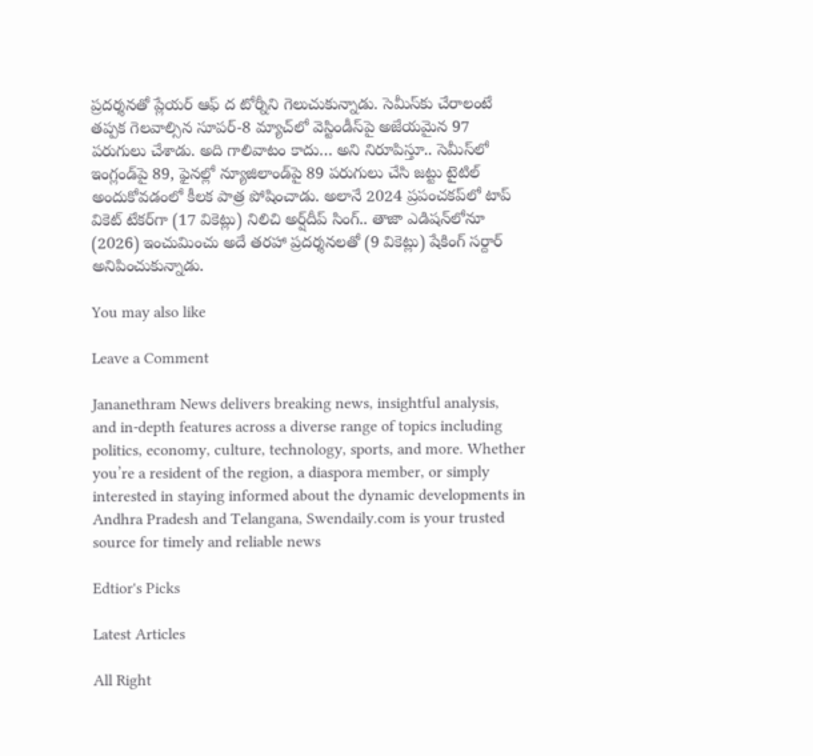ప్రదర్శనతో ప్లేయర్‌ ఆఫ్‌ ద టోర్నీని గెలుచుకున్నాడు. సెమీస్‌కు చేరాలంటే తప్పక గెలవాల్సిన సూపర్‌-8 మ్యాచ్‌లో వెస్టిండీస్‌పై అజేయమైన 97 పరుగులు చేశాడు. అది గాలివాటం కాదు… అని నిరూపిస్తూ.. సెమీస్‌లో ఇంగ్లండ్‌పై 89, ఫైనల్లో న్యూజిలాండ్‌పై 89 పరుగులు చేసి జట్టు టైటిల్ అందుకోవడంలో కీలక పాత్ర పోషించాడు. అలానే 2024 ప్రపంచకప్‌లో టాప్ వికెట్ టేకర్‌గా (17 వికెట్లు) నిలిచి అర్ష్‌దీప్‌ సింగ్‌.. తాజా ఎడిషన్‌లోనూ (2026) ఇంచుమించు అదే తరహా ప్రదర్శనలతో (9 వికెట్లు) షేకింగ్‌ సర్దార్‌ అనిపించుకున్నాడు.

You may also like

Leave a Comment

Jananethram News delivers breaking news, insightful analysis, and in-depth features across a diverse range of topics including politics, economy, culture, technology, sports, and more. Whether you’re a resident of the region, a diaspora member, or simply interested in staying informed about the dynamic developments in Andhra Pradesh and Telangana, Swendaily.com is your trusted source for timely and reliable news

Edtior's Picks

Latest Articles

All Right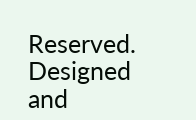Reserved. Designed and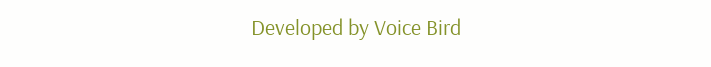Developed by Voice Bird